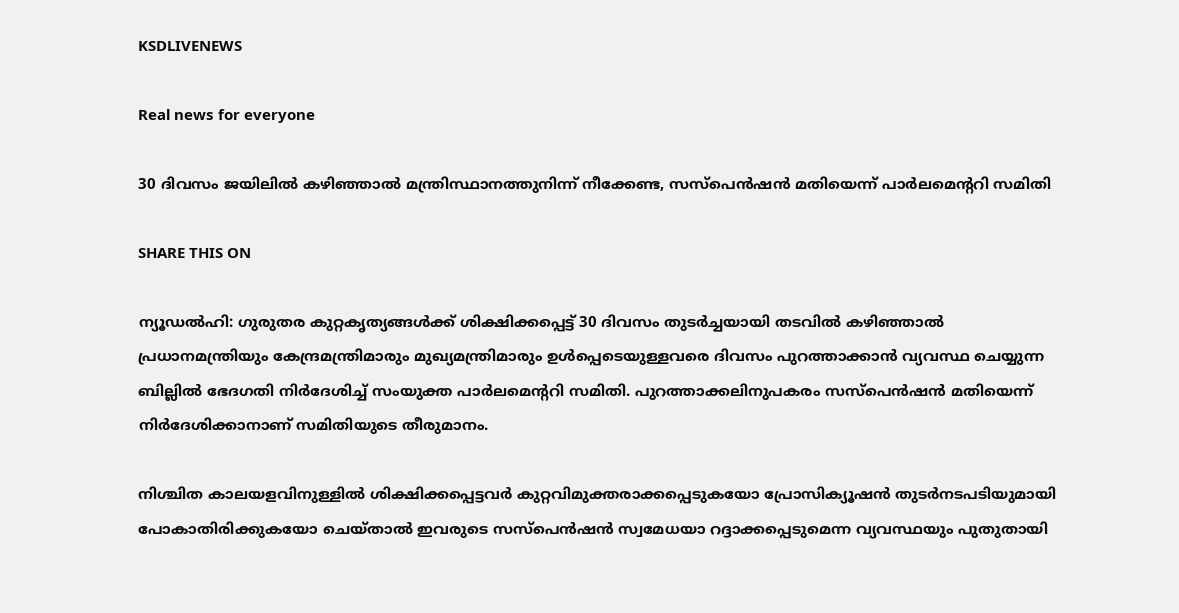KSDLIVENEWS

Real news for everyone

30 ദിവസം ജയിലിൽ കഴിഞ്ഞാൽ മന്ത്രിസ്ഥാനത്തുനിന്ന് നീക്കേണ്ട, സസ്‌പെൻഷൻ മതിയെന്ന് പാർലമെന്ററി സമിതി

SHARE THIS ON

ന്യൂഡൽഹി: ഗുരുതര കുറ്റകൃത്യങ്ങൾക്ക് ശിക്ഷിക്കപ്പെട്ട് 30 ദിവസം തുടർച്ചയായി തടവിൽ കഴിഞ്ഞാൽ പ്രധാനമന്ത്രിയും കേന്ദ്രമന്ത്രിമാരും മുഖ്യമന്ത്രിമാരും ഉൾപ്പെടെയുള്ളവരെ ദിവസം പുറത്താക്കാൻ വ്യവസ്ഥ ചെയ്യുന്ന ബില്ലിൽ ഭേദഗതി നിർദേശിച്ച് സംയുക്ത പാർലമെന്ററി സമിതി. പുറത്താക്കലിനുപകരം സസ്‌പെൻഷൻ മതിയെന്ന് നിർദേശിക്കാനാണ് സമിതിയുടെ തീരുമാനം.

നിശ്ചിത കാലയളവിനുള്ളിൽ ശിക്ഷിക്കപ്പെട്ടവർ കുറ്റവിമുക്തരാക്കപ്പെടുകയോ പ്രോസിക്യൂഷൻ തുടർനടപടിയുമായി പോകാതിരിക്കുകയോ ചെയ്താൽ ഇവരുടെ സസ്‌പെൻഷൻ സ്വമേധയാ റദ്ദാക്കപ്പെടുമെന്ന വ്യവസ്ഥയും പുതുതായി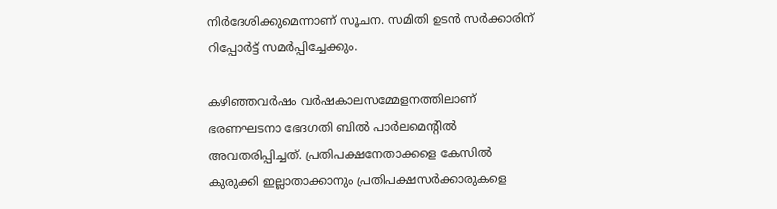നിർദേശിക്കുമെന്നാണ് സൂചന. സമിതി ഉടൻ സർക്കാരിന് റിപ്പോർട്ട് സമർപ്പിച്ചേക്കും.

കഴിഞ്ഞവർഷം വർഷകാലസമ്മേളനത്തിലാണ് ഭരണഘടനാ ഭേദഗതി ബിൽ പാർലമെന്റിൽ അവതരിപ്പിച്ചത്. പ്രതിപക്ഷനേതാക്കളെ കേസിൽ കുരുക്കി ഇല്ലാതാക്കാനും പ്രതിപക്ഷസർക്കാരുകളെ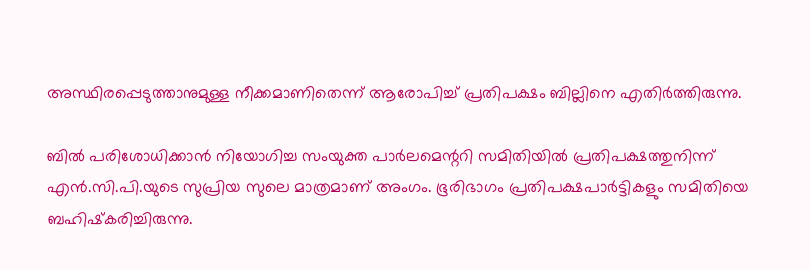അസ്ഥിരപ്പെടുത്താനുമുള്ള നീക്കമാണിതെന്ന് ആരോപിച്ച് പ്രതിപക്ഷം ബില്ലിനെ എതിർത്തിരുന്നു.

ബിൽ പരിശോധിക്കാൻ നിയോഗിച്ച സംയുക്ത പാർലമെന്ററി സമിതിയിൽ പ്രതിപക്ഷത്തുനിന്ന് എൻ.സി.പി.യുടെ സുപ്രിയ സുലെ മാത്രമാണ് അംഗം. ഭൂരിഭാഗം പ്രതിപക്ഷപാർട്ടികളും സമിതിയെ ബഹിഷ്‌കരിച്ചിരുന്നു.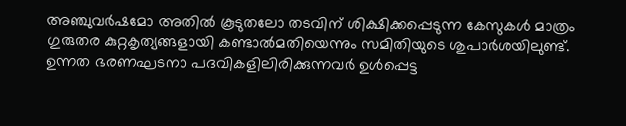അഞ്ചുവർഷമോ അതിൽ കൂടുതലോ തടവിന് ശിക്ഷിക്കപ്പെടുന്ന കേസുകൾ മാത്രം ഗുരുതര കുറ്റകൃത്യങ്ങളായി കണ്ടാൽമതിയെന്നും സമിതിയുടെ ശുപാർശയിലുണ്ട്. ഉന്നത ഭരണഘടനാ പദവികളിലിരിക്കുന്നവർ ഉൾപ്പെട്ട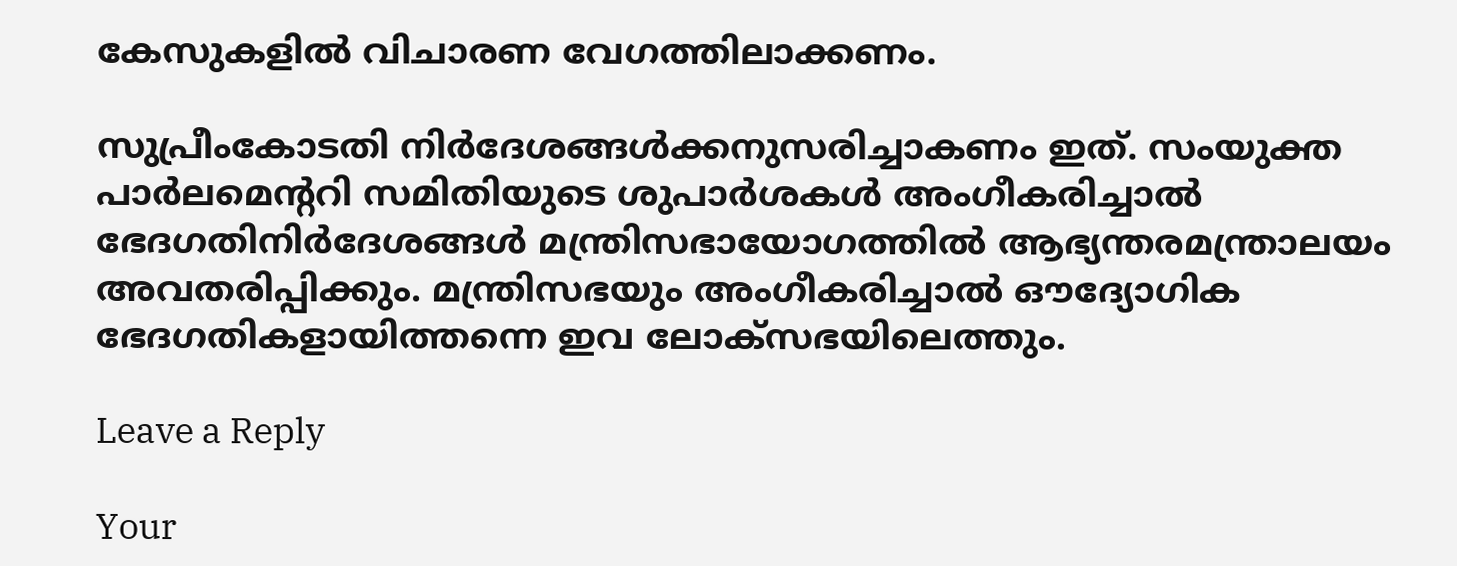കേസുകളിൽ വിചാരണ വേഗത്തിലാക്കണം.

സുപ്രീംകോടതി നിർദേശങ്ങൾക്കനുസരിച്ചാകണം ഇത്. സംയുക്ത പാർലമെന്ററി സമിതിയുടെ ശുപാർശകൾ അംഗീകരിച്ചാൽ ഭേദഗതിനിർദേശങ്ങൾ മന്ത്രിസഭായോഗത്തിൽ ആഭ്യന്തരമന്ത്രാലയം അവതരിപ്പിക്കും. മന്ത്രിസഭയും അംഗീകരിച്ചാൽ ഔദ്യോഗിക ഭേദഗതികളായിത്തന്നെ ഇവ ലോക്സഭയിലെത്തും.

Leave a Reply

Your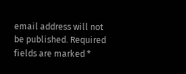email address will not be published. Required fields are marked *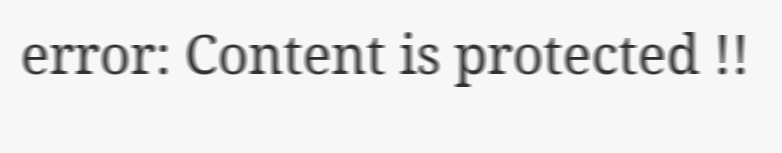error: Content is protected !!